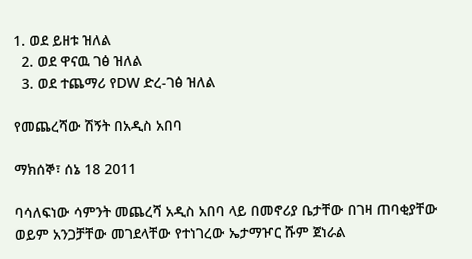1. ወደ ይዘቱ ዝለል
  2. ወደ ዋናዉ ገፅ ዝለል
  3. ወደ ተጨማሪ የDW ድረ-ገፅ ዝለል

የመጨረሻው ሽኝት በአዲስ አበባ

ማክሰኞ፣ ሰኔ 18 2011

ባሳለፍነው ሳምንት መጨረሻ አዲስ አበባ ላይ በመኖሪያ ቤታቸው በገዛ ጠባቂያቸው ወይም አንጋቻቸው መገደላቸው የተነገረው ኤታማዦር ሹም ጀነራል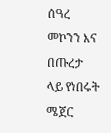ሰዓረ መኮንን እና በጡረታ ላይ የነበሩት ሜጀር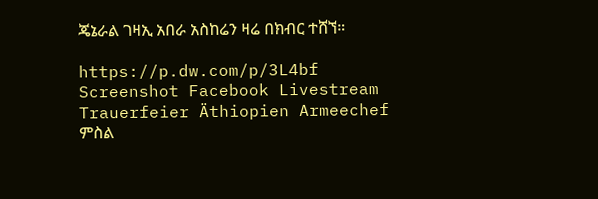ጄኔራል ገዛኢ አበራ አስከሬን ዛሬ በክብር ተሸኘ።

https://p.dw.com/p/3L4bf
Screenshot Facebook Livestream Trauerfeier Äthiopien Armeechef
ምስል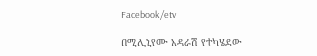Facebook/etv

በሚሊኒየሙ አዳራሽ የተካሄደው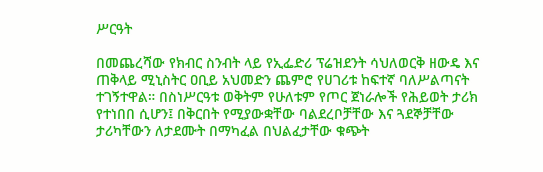ሥርዓት

በመጨረሻው የክብር ስንብት ላይ የኢፌድሪ ፕሬዝደንት ሳህለወርቅ ዘውዴ እና ጠቅላይ ሚኒስትር ዐቢይ አህመድን ጨምሮ የሀገሪቱ ከፍተኛ ባለሥልጣናት ተገኝተዋል። በስነሥርዓቱ ወቅትም የሁለቱም የጦር ጀነራሎች የሕይወት ታሪክ የተነበበ ሲሆን፤ በቅርበት የሚያውቋቸው ባልደረቦቻቸው እና ጓደኞቻቸው ታሪካቸውን ለታደሙት በማካፈል በህልፈታቸው ቁጭት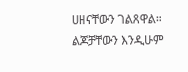ሀዘናቸውን ገልጸዋል። ልጆቻቸውን እንዲሁም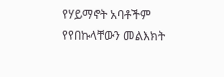የሃይማኖት አባቶችም የየበኩላቸውን መልእክት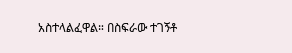አስተላልፈዋል። በስፍራው ተገኝቶ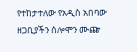የተከታተለው የአዲስ አበባው ዘጋቢያችን ሰሎሞን ሙጬ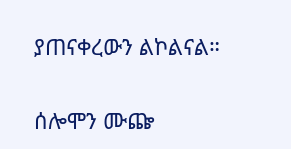ያጠናቀረውን ልኮልናል።

ሰሎሞን ሙጬ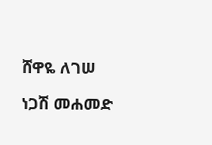ሸዋዬ ለገሠ

ነጋሽ መሐመድ